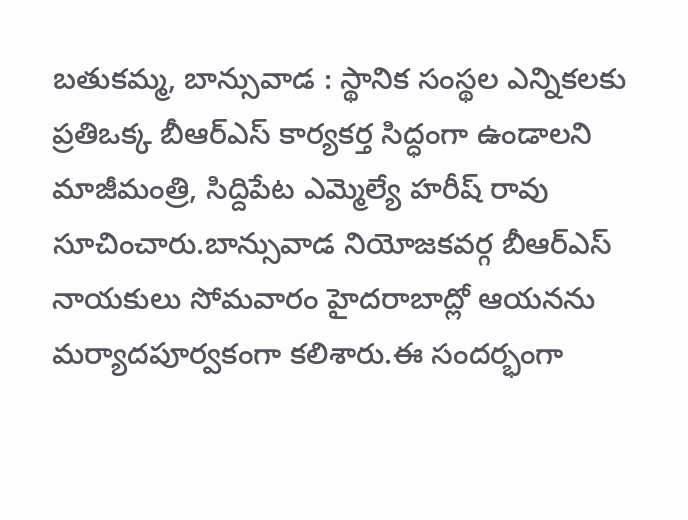బతుకమ్మ, బాన్సువాడ : స్థానిక సంస్థల ఎన్నికలకు ప్రతిఒక్క బీఆర్ఎస్ కార్యకర్త సిద్ధంగా ఉండాలని మాజీమంత్రి, సిద్దిపేట ఎమ్మెల్యే హరీష్ రావు సూచించారు.బాన్సువాడ నియోజకవర్గ బీఆర్ఎస్ నాయకులు సోమవారం హైదరాబాద్లో ఆయనను మర్యాదపూర్వకంగా కలిశారు.ఈ సందర్భంగా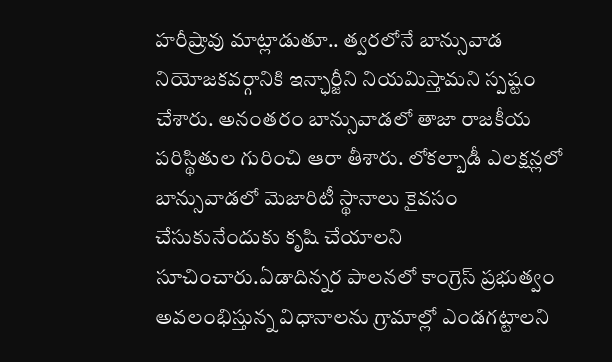హరీష్రావు మాట్లాడుతూ.. త్వరలోనే బాన్సువాడ నియోజకవర్గానికి ఇన్ఛార్జీని నియమిస్తామని స్పష్టం చేశారు. అనంతరం బాన్సువాడలో తాజా రాజకీయ పరిస్థితుల గురించి ఆరా తీశారు. లోకల్బాడీ ఎలక్షన్లలో బాన్సువాడలో మెజారిటీ స్థానాలు కైవసం చేసుకునేందుకు కృషి చేయాలని సూచించారు.ఏడాదిన్నర పాలనలో కాంగ్రెస్ ప్రభుత్వం అవలంభిస్తున్న విధానాలను గ్రామాల్లో ఎండగట్టాలని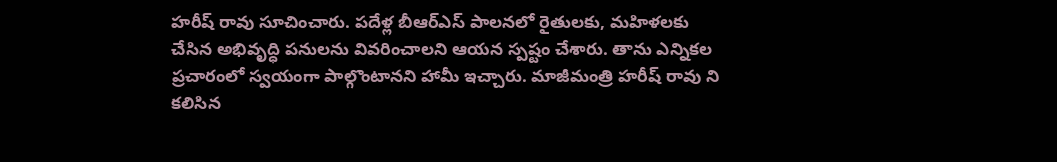హరీష్ రావు సూచించారు. పదేళ్ల బీఆర్ఎస్ పాలనలో రైతులకు, మహిళలకు చేసిన అభివృద్ధి పనులను వివరించాలని ఆయన స్పష్టం చేశారు. తాను ఎన్నికల ప్రచారంలో స్వయంగా పాల్గొంటానని హామీ ఇచ్చారు. మాజీమంత్రి హరీష్ రావు ని కలిసిన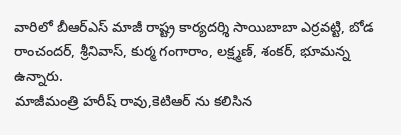వారిలో బీఆర్ఎస్ మాజీ రాష్ట్ర కార్యదర్శి సాయిబాబా ఎర్రవట్టి, బోడ రాంచందర్, శ్రీనివాస్, కుర్మ గంగారాం, లక్ష్మణ్, శంకర్, భూమన్న ఉన్నారు.
మాజీమంత్రి హరీష్ రావు,కెటిఆర్ ను కలిసిన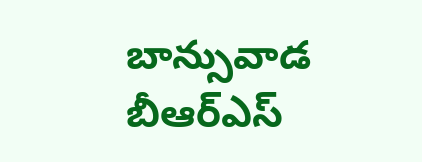బాన్సువాడ బీఆర్ఎస్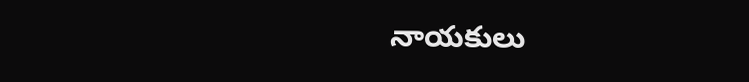నాయకులు